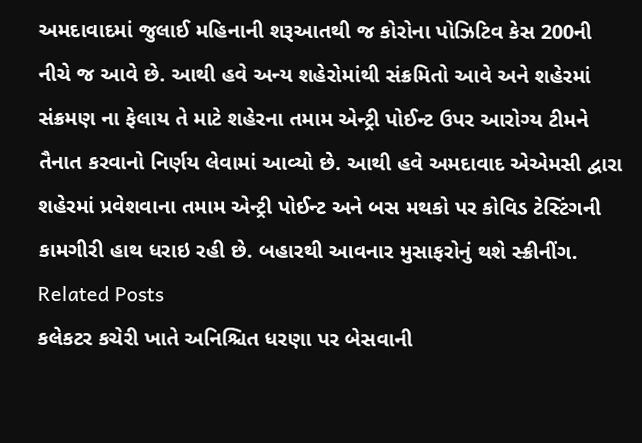અમદાવાદમાં જુલાઈ મહિનાની શરૂઆતથી જ કોરોના પોઝિટિવ કેસ 200ની નીચે જ આવે છે. આથી હવે અન્ય શહેરોમાંથી સંક્રમિતો આવે અને શહેરમાં સંક્રમણ ના ફેલાય તે માટે શહેરના તમામ એન્ટ્રી પોઈન્ટ ઉપર આરોગ્ય ટીમને તૈનાત કરવાનો નિર્ણય લેવામાં આવ્યો છે. આથી હવે અમદાવાદ એએમસી દ્વારા શહેરમાં પ્રવેશવાના તમામ એન્ટ્રી પોઈન્ટ અને બસ મથકો પર કોવિડ ટેસ્ટિંગની કામગીરી હાથ ધરાઇ રહી છે. બહારથી આવનાર મુસાફરોનું થશે સ્ક્રીનીંગ.
Related Posts
કલેકટર કચેરી ખાતે અનિશ્ચિત ધરણા પર બેસવાની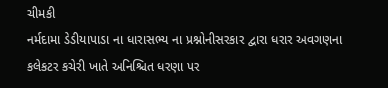ચીમકી
નર્મદામા ડેડીયાપાડા ના ધારાસભ્ય ના પ્રશ્નોનીસરકાર દ્વારા ધરાર અવગણના કલેકટર કચેરી ખાતે અનિશ્ચિત ધરણા પર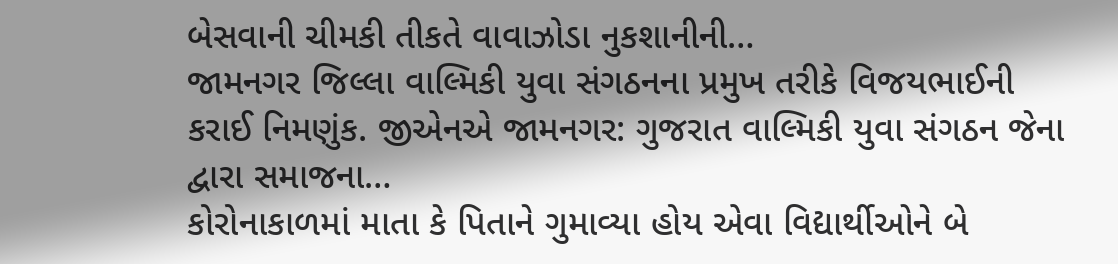બેસવાની ચીમકી તીકતે વાવાઝોડા નુકશાનીની…
જામનગર જિલ્લા વાલ્મિકી યુવા સંગઠનના પ્રમુખ તરીકે વિજયભાઈની કરાઈ નિમણુંક. જીએનએ જામનગર: ગુજરાત વાલ્મિકી યુવા સંગઠન જેના દ્વારા સમાજના…
કોરોનાકાળમાં માતા કે પિતાને ગુમાવ્યા હોય એવા વિદ્યાર્થીઓને બે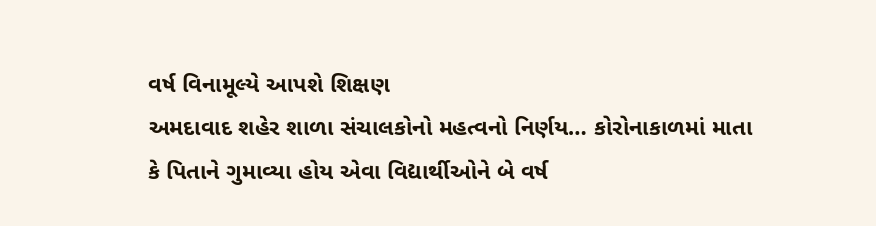વર્ષ વિનામૂલ્યે આપશે શિક્ષણ
અમદાવાદ શહેર શાળા સંચાલકોનો મહત્વનો નિર્ણય… કોરોનાકાળમાં માતા કે પિતાને ગુમાવ્યા હોય એવા વિદ્યાર્થીઓને બે વર્ષ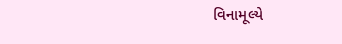વિનામૂલ્યે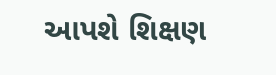આપશે શિક્ષણ